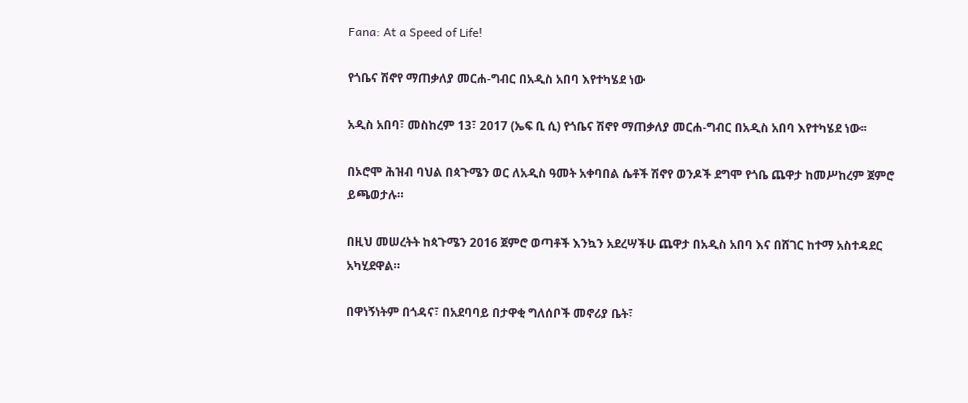Fana: At a Speed of Life!

የጎቤና ሽኖየ ማጠቃለያ መርሐ-ግብር በአዲስ አበባ እየተካሄደ ነው

አዲስ አበባ፣ መስከረም 13፣ 2017 (ኤፍ ቢ ሲ) የጎቤና ሽኖየ ማጠቃለያ መርሐ-ግብር በአዲስ አበባ እየተካሄደ ነው፡፡

በኦሮሞ ሕዝብ ባህል በጳጉሜን ወር ለአዲስ ዓመት አቀባበል ሴቶች ሽኖየ ወንዶች ደግሞ የጎቤ ጨዋታ ከመሥከረም ጀምሮ ይጫወታሉ።

በዚህ መሠረትት ከጳጉሜን 2016 ጀምሮ ወጣቶች እንኳን አደረሣችሁ ጨዋታ በአዲስ አበባ እና በሸገር ከተማ አስተዳደር አካሂደዋል።

በዋነኝነትም በጎዳና፣ በአደባባይ በታዋቂ ግለሰቦች መኖሪያ ቤት፣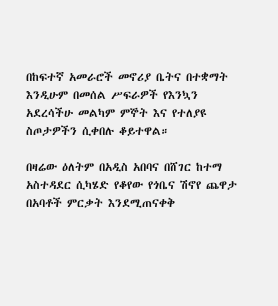በከፍተኛ አመራሮች መኖሪያ ቤትና በተቋማት እንዲሁም በመሰል ሥፍራዎች የእንኳን አደረሳችሁ መልካም ምኞት እና የተለያዩ ስጦታዎችን ሲቀበሉ ቆይተዋል።

በዛሬው ዕለትም በአዲስ አበባና በሸገር ከተማ አስተዳደር ሲካሄድ የቆየው የጎቤና ሽኖየ ጨዋታ በአባቶች ምርቃት እንደሚጠናቀቅ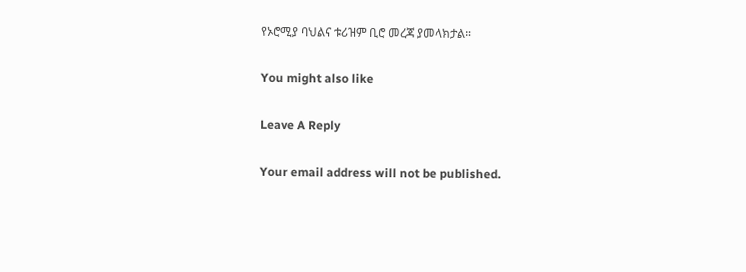የኦሮሚያ ባህልና ቱሪዝም ቢሮ መረጃ ያመላክታል።

You might also like

Leave A Reply

Your email address will not be published.